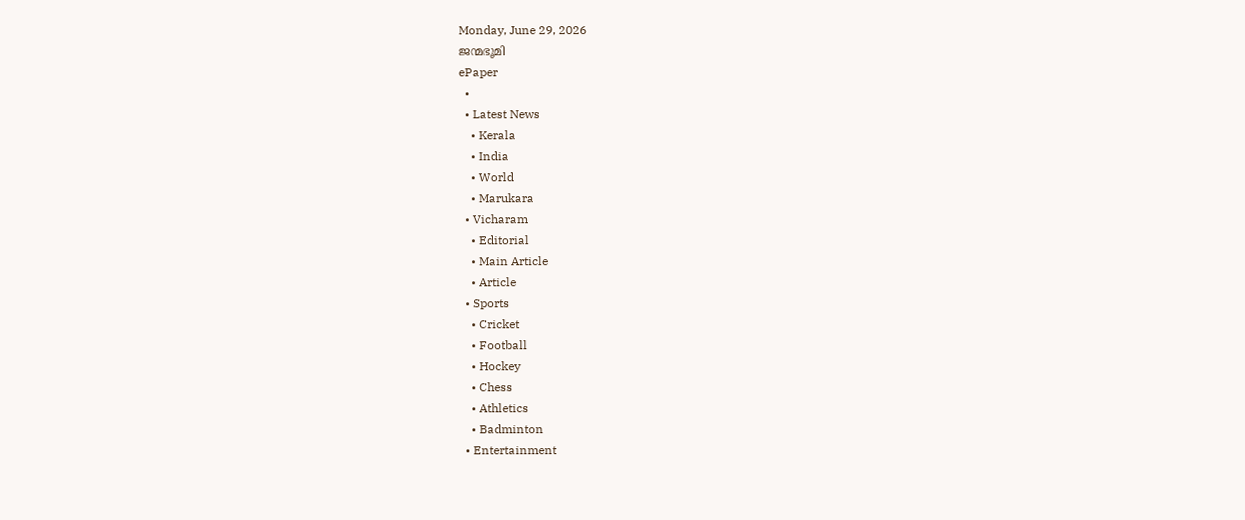Monday, June 29, 2026
ജന്മഭൂമി
ePaper
  •
  • Latest News
    • Kerala
    • India
    • World
    • Marukara
  • Vicharam
    • Editorial
    • Main Article
    • Article
  • Sports
    • Cricket
    • Football
    • Hockey
    • Chess
    • Athletics
    • Badminton
  • Entertainment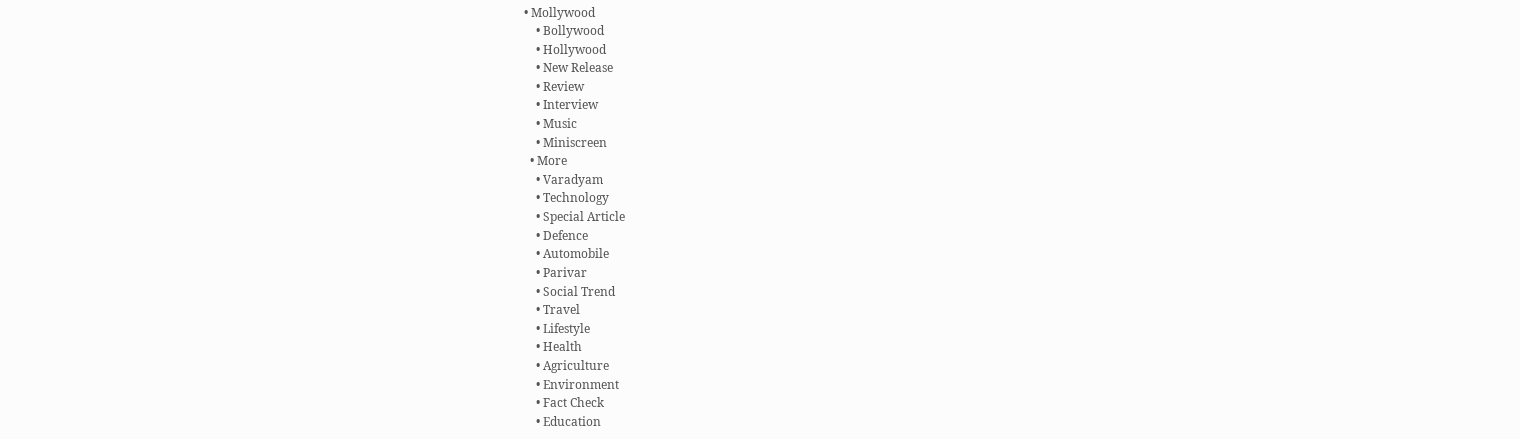• Mollywood
    • Bollywood
    • Hollywood
    • New Release
    • Review
    • Interview
    • Music
    • Miniscreen
  • More
    • Varadyam
    • Technology
    • Special Article
    • Defence
    • Automobile
    • Parivar
    • Social Trend
    • Travel
    • Lifestyle
    • Health
    • Agriculture
    • Environment
    • Fact Check
    • Education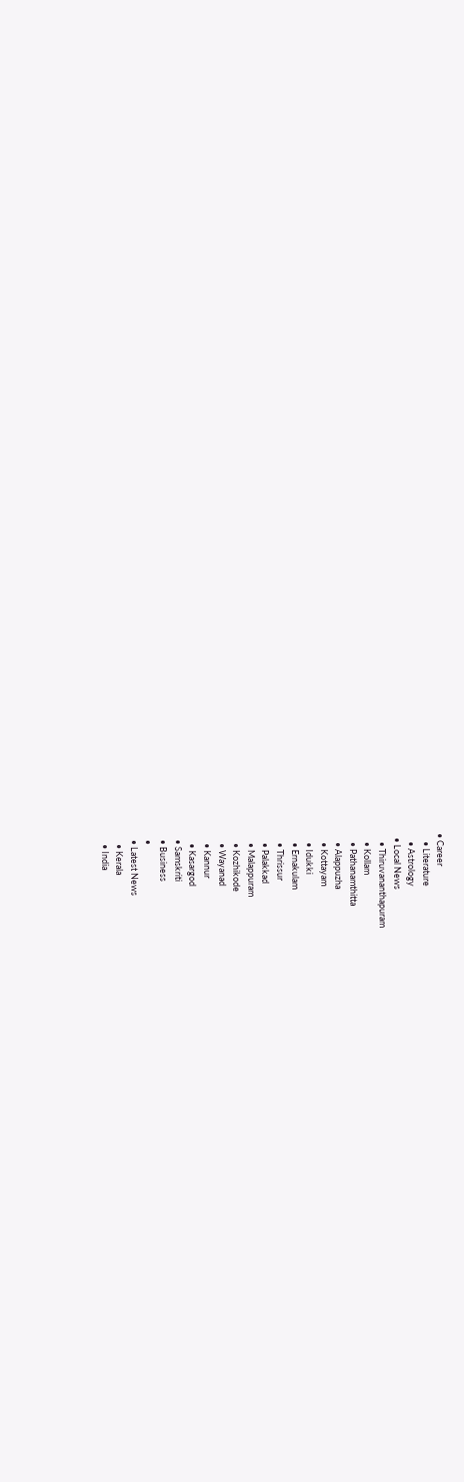• Career
    • Literature
    • Astrology
  • Local News
    • Thiruvananthapuram
    • Kollam
    • Pathanamthitta
    • Alappuzha
    • Kottayam
    • Idukki
    • Ernakulam
    • Thrissur
    • Palakkad
    • Malappuram
    • Kozhikode
    • Wayanad
    • Kannur
    • Kasargod
  • Samskriti
  • Business
  •
  • Latest News
    • Kerala
    • India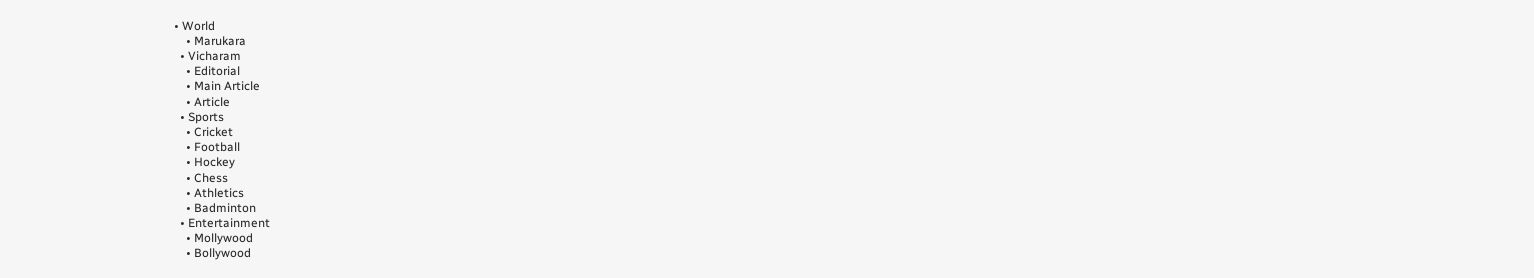• World
    • Marukara
  • Vicharam
    • Editorial
    • Main Article
    • Article
  • Sports
    • Cricket
    • Football
    • Hockey
    • Chess
    • Athletics
    • Badminton
  • Entertainment
    • Mollywood
    • Bollywood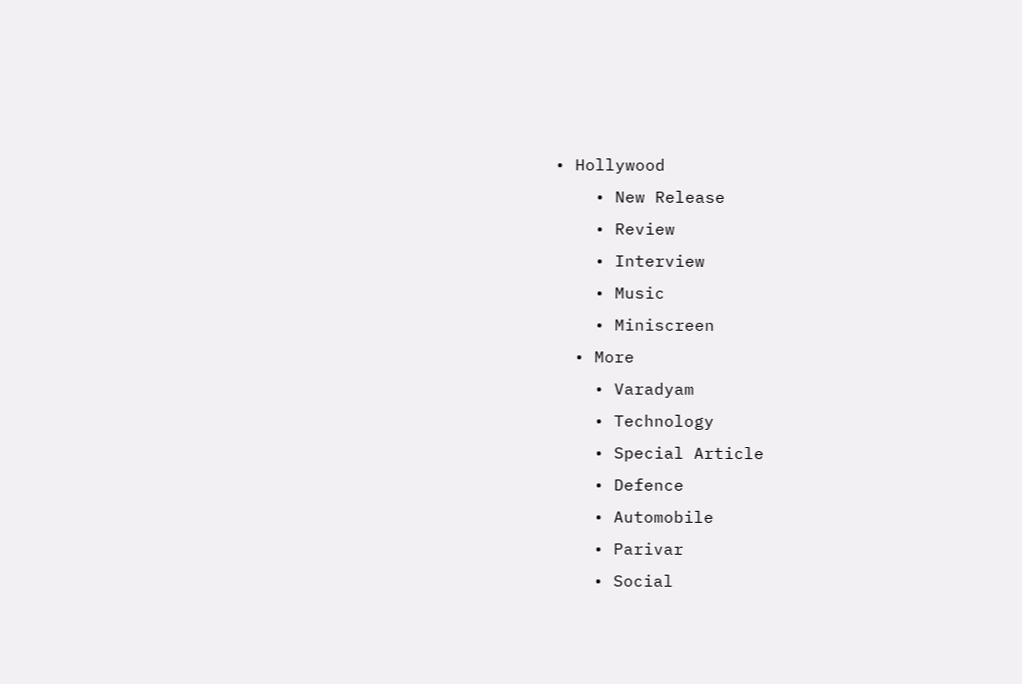• Hollywood
    • New Release
    • Review
    • Interview
    • Music
    • Miniscreen
  • More
    • Varadyam
    • Technology
    • Special Article
    • Defence
    • Automobile
    • Parivar
    • Social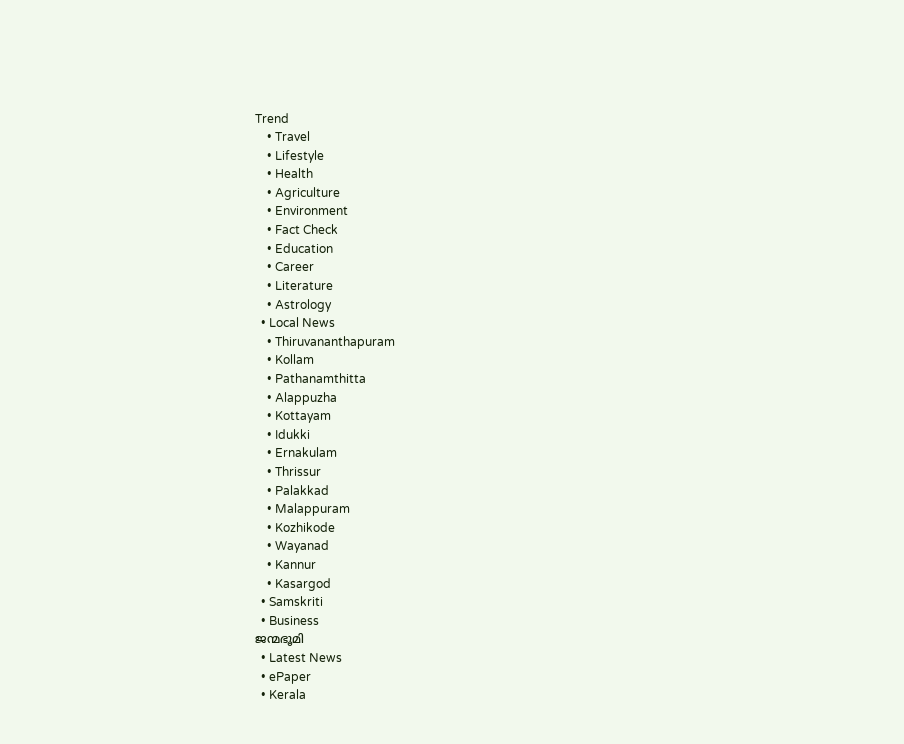Trend
    • Travel
    • Lifestyle
    • Health
    • Agriculture
    • Environment
    • Fact Check
    • Education
    • Career
    • Literature
    • Astrology
  • Local News
    • Thiruvananthapuram
    • Kollam
    • Pathanamthitta
    • Alappuzha
    • Kottayam
    • Idukki
    • Ernakulam
    • Thrissur
    • Palakkad
    • Malappuram
    • Kozhikode
    • Wayanad
    • Kannur
    • Kasargod
  • Samskriti
  • Business
ജന്മഭൂമി
  • Latest News
  • ePaper
  • Kerala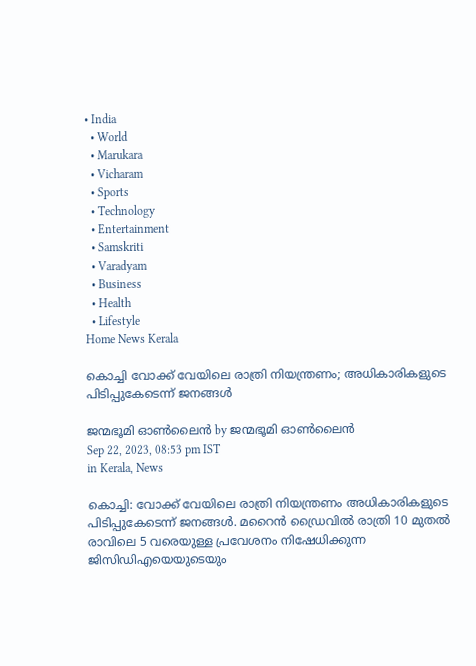• India
  • World
  • Marukara
  • Vicharam
  • Sports
  • Technology
  • Entertainment
  • Samskriti
  • Varadyam
  • Business
  • Health
  • Lifestyle
Home News Kerala

കൊച്ചി വോക്ക് വേയിലെ രാത്രി നിയന്ത്രണം; അധികാരികളുടെ പിടിപ്പുകേടെന്ന് ജനങ്ങള്‍

ജന്മഭൂമി ഓണ്‍ലൈന്‍ by ജന്മഭൂമി ഓണ്‍ലൈന്‍
Sep 22, 2023, 08:53 pm IST
in Kerala, News

കൊച്ചി: വോക്ക് വേയിലെ രാത്രി നിയന്ത്രണം അധികാരികളുടെ പിടിപ്പുകേടെന്ന് ജനങ്ങള്‍. മറൈന്‍ ഡ്രൈവില്‍ രാത്രി 10 മുതല്‍ രാവിലെ 5 വരെയുള്ള പ്രവേശനം നിഷേധിക്കുന്ന ജിസിഡിഎയെയുടെയും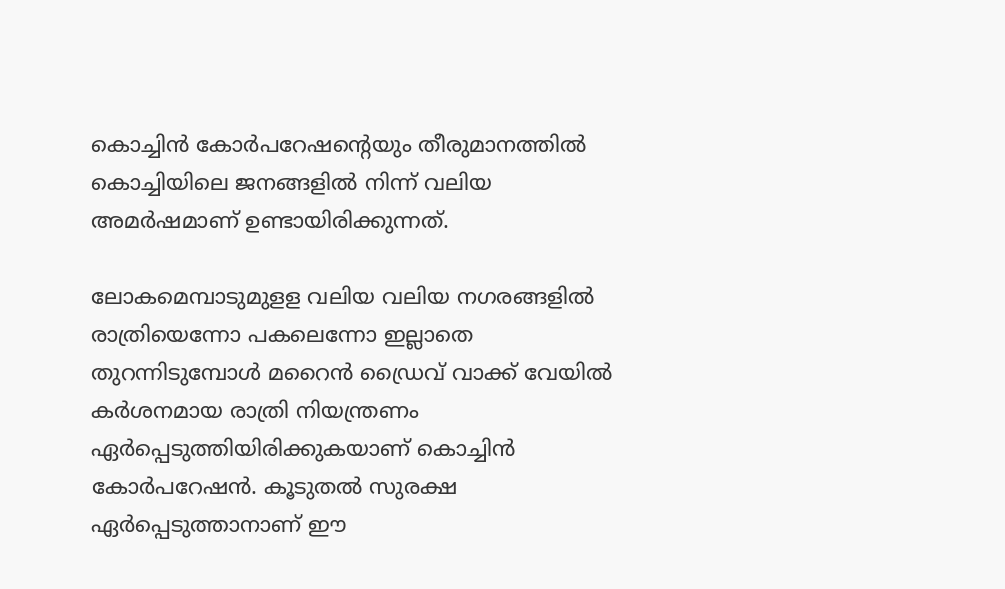കൊച്ചിന്‍ കോര്‍പറേഷന്റെയും തീരുമാനത്തില്‍ കൊച്ചിയിലെ ജനങ്ങളില്‍ നിന്ന് വലിയ അമര്‍ഷമാണ് ഉണ്ടായിരിക്കുന്നത്.

ലോകമെമ്പാടുമുളള വലിയ വലിയ നഗരങ്ങളില്‍ രാത്രിയെന്നോ പകലെന്നോ ഇല്ലാതെ തുറന്നിടുമ്പോള്‍ മറൈന്‍ ഡ്രൈവ് വാക്ക് വേയില്‍ കര്‍ശനമായ രാത്രി നിയന്ത്രണം ഏര്‍പ്പെടുത്തിയിരിക്കുകയാണ് കൊച്ചിന്‍ കോര്‍പറേഷന്‍. കൂടുതല്‍ സുരക്ഷ ഏര്‍പ്പെടുത്താനാണ് ഈ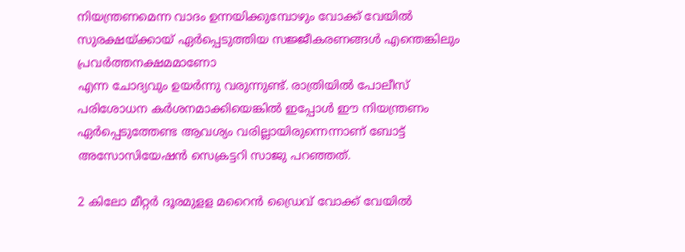നിയന്ത്രണമെന്ന വാദം ഉന്നയിക്കുമ്പോഴും വോക്ക് വേയില്‍ സുരക്ഷയ്‌ക്കായ് ഏര്‍പ്പെടുത്തിയ സജ്ജീകരണങ്ങള്‍ എന്തെങ്കിലും പ്രവര്‍ത്തനക്ഷമമാണോ
എന്ന ചോദ്യവും ഉയര്‍ന്നു വരുന്നുണ്ട്. രാത്രിയില്‍ പോലീസ് പരിശോധന കര്‍ശനമാക്കിയെങ്കില്‍ ഇപ്പോള്‍ ഈ നിയന്ത്രണം ഏര്‍പ്പെടുത്തേണ്ട ആവശ്യം വരില്ലായിരുന്നെന്നാണ് ബോട്ട് അസോസിയേഷന്‍ സെക്രട്ടറി സാജു പറഞ്ഞത്.

2 കിലോ മീറ്റര്‍ ദൂരമുളള മറൈന്‍ ഡ്രൈവ് വോക്ക് വേയില്‍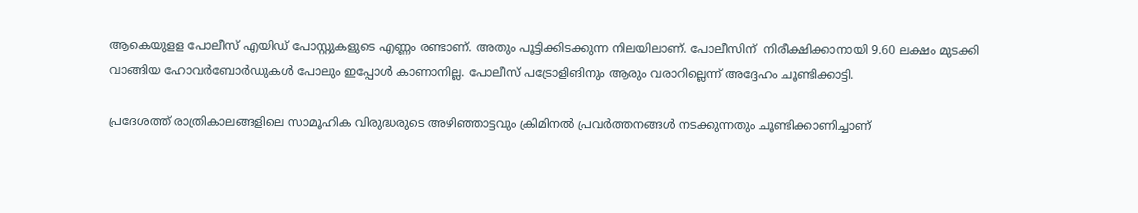ആകെയുളള പോലീസ് എയിഡ് പോസ്റ്റുകളുടെ എണ്ണം രണ്ടാണ്. അതും പൂട്ടിക്കിടക്കുന്ന നിലയിലാണ്. പോലീസിന്  നിരീക്ഷിക്കാനായി 9.60 ലക്ഷം മുടക്കി വാങ്ങിയ ഹോവര്‍ബോര്‍ഡുകള്‍ പോലും ഇപ്പോള്‍ കാണാനില്ല. പോലീസ് പട്രോളിങിനും ആരും വരാറില്ലെന്ന് അദ്ദേഹം ചൂണ്ടിക്കാട്ടി.

പ്രദേശത്ത് രാത്രികാലങ്ങളിലെ സാമൂഹിക വിരുദ്ധരുടെ അഴിഞ്ഞാട്ടവും ക്രിമിനല്‍ പ്രവര്‍ത്തനങ്ങള്‍ നടക്കുന്നതും ചൂണ്ടിക്കാണിച്ചാണ്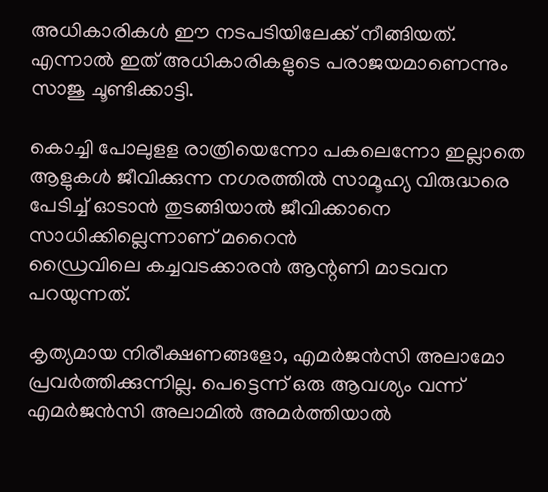അധികാരികള്‍ ഈ നടപടിയിലേക്ക് നീങ്ങിയത്. എന്നാല്‍ ഇത് അധികാരികളുടെ പരാജയമാണെന്നും സാജു ചൂണ്ടിക്കാട്ടി.

കൊച്ചി പോലുളള രാത്രിയെന്നോ പകലെന്നോ ഇല്ലാതെ ആളുകള്‍ ജീവിക്കുന്ന നഗരത്തില്‍ സാമൂഹ്യ വിരുദ്ധരെ പേടിച്ച് ഓടാന്‍ തുടങ്ങിയാല്‍ ജീവിക്കാനെ സാധിക്കില്ലെന്നാണ് മറൈന്‍
ഡ്രൈവിലെ കച്ചവടക്കാരന്‍ ആന്റണി മാടവന പറയുന്നത്.

കൃത്യമായ നിരീക്ഷണങ്ങളോ, എമര്‍ജന്‍സി അലാമോ പ്രവര്‍ത്തിക്കുന്നില്ല. പെട്ടെന്ന് ഒരു ആവശ്യം വന്ന് എമര്‍ജന്‍സി അലാമില്‍ അമര്‍ത്തിയാല്‍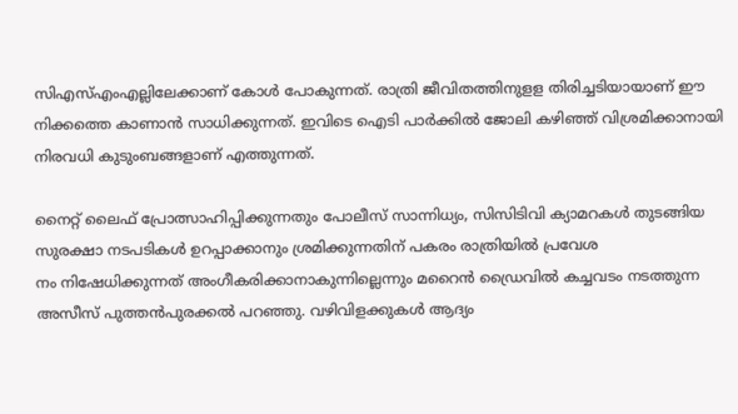സിഎസ്എംഎല്ലിലേക്കാണ് കോള്‍ പോകുന്നത്. രാത്രി ജീവിതത്തിനുളള തിരിച്ചടിയായാണ് ഈ നിക്കത്തെ കാണാന്‍ സാധിക്കുന്നത്. ഇവിടെ ഐടി പാര്‍ക്കില്‍ ജോലി കഴിഞ്ഞ് വിശ്രമിക്കാനായി നിരവധി കുടുംബങ്ങളാണ് എത്തുന്നത്.

നൈറ്റ് ലൈഫ് പ്രോത്സാഹിപ്പിക്കുന്നതും പോലീസ് സാന്നിധ്യം, സിസിടിവി ക്യാമറകള്‍ തുടങ്ങിയ സുരക്ഷാ നടപടികള്‍ ഉറപ്പാക്കാനും ശ്രമിക്കുന്നതിന് പകരം രാത്രിയില്‍ പ്രവേശ
നം നിഷേധിക്കുന്നത് അംഗീകരിക്കാനാകുന്നില്ലെന്നും മറൈന്‍ ഡ്രൈവില്‍ കച്ചവടം നടത്തുന്ന അസീസ് പുത്തന്‍പുരക്കല്‍ പറഞ്ഞു. വഴിവിളക്കുകള്‍ ആദ്യം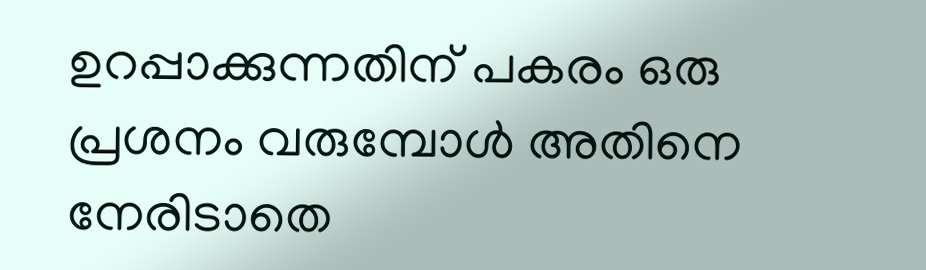ഉറപ്പാക്കുന്നതിന് പകരം ഒരു പ്രശനം വരുമ്പോള്‍ അതിനെ നേരിടാതെ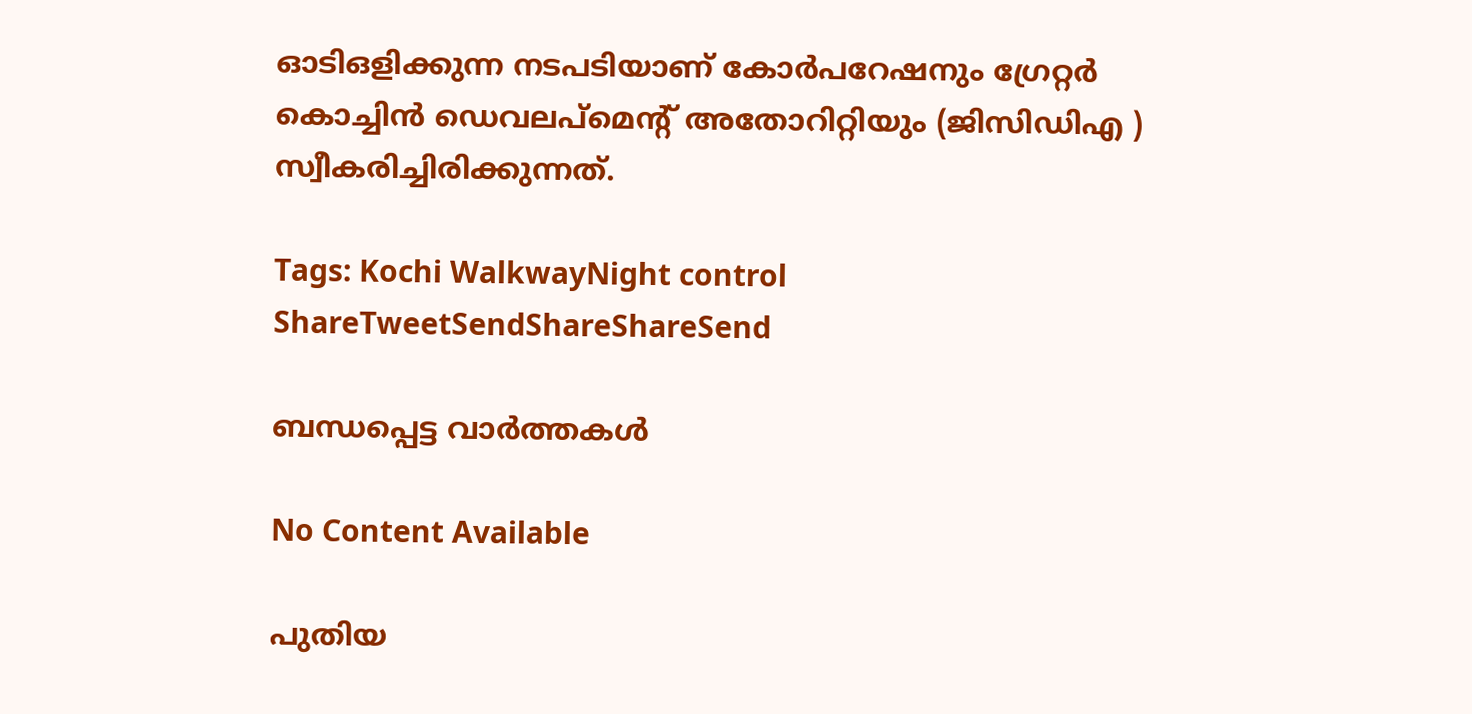ഓടിഒളിക്കുന്ന നടപടിയാണ് കോര്‍പറേഷനും ഗ്രേറ്റര്‍ കൊച്ചിന്‍ ഡെവലപ്‌മെന്റ് അതോറിറ്റിയും (ജിസിഡിഎ ) സ്വീകരിച്ചിരിക്കുന്നത്.

Tags: Kochi WalkwayNight control
ShareTweetSendShareShareSend

ബന്ധപ്പെട്ട വാര്‍ത്തകള്‍

No Content Available

പുതിയ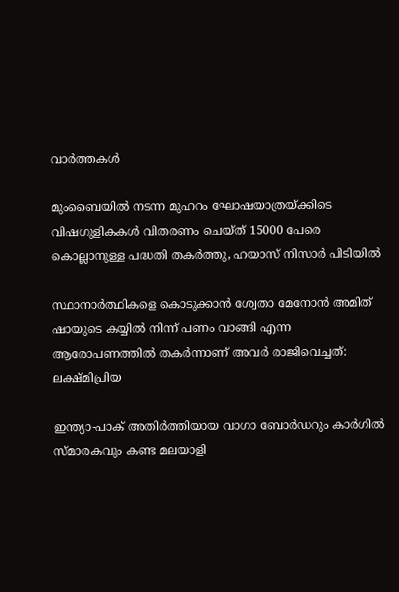വാര്‍ത്തകള്‍

മുംബൈയിൽ നടന്ന മുഹറം ഘോഷയാത്രയ്‌ക്കിടെ വിഷഗുളികകള്‍ വിതരണം ചെയ്ത് 15000 പേരെ കൊല്ലാനുള്ള പദ്ധതി തകര്‍ത്തു, ഹയാസ് നിസാര്‍ പിടിയില്‍

സ്ഥാനാർത്ഥികളെ കൊടുക്കാൻ ശ്വേതാ മേനോൻ അമിത് ഷായുടെ കയ്യിൽ നിന്ന് പണം വാങ്ങി എന്ന ആരോപണത്തില്‍ തകര്‍ന്നാണ് അവര്‍ രാജിവെച്ചത്: ലക്ഷ്മിപ്രിയ

ഇന്ത്യാ-പാക് അതിര്‍ത്തിയായ വാഗാ ബോര്‍ഡറും കാര്‍ഗില്‍ സ്മാരകവും കണ്ട മലയാളി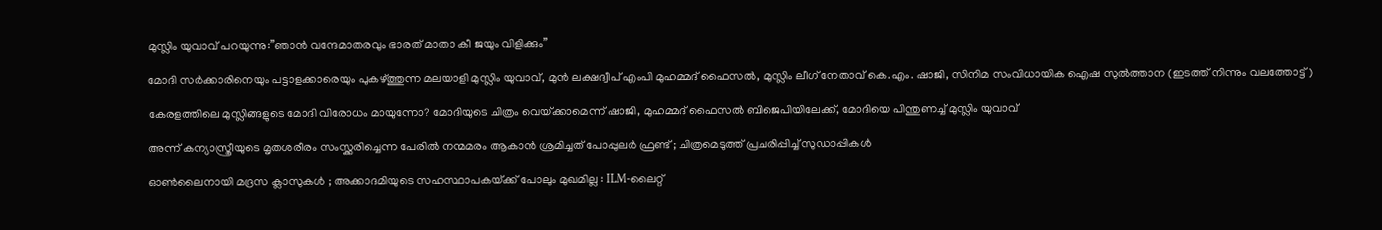മുസ്ലിം യുവാവ് പറയുന്നു:”ഞാന്‍ വന്ദേമാതരവും ഭാരത് മാതാ കീ ജയും വിളിക്കും”

മോദി സര്‍ക്കാരിനെയും പട്ടാളക്കാരെയും പുകഴ്ത്തുന്ന മലയാളി മുസ്ലിം യുവാവ്, മുന്‍ ലക്ഷദ്വീപ് എംപി മുഹമ്മദ് ഫൈസല്‍, മുസ്ലിം ലീഗ് നേതാവ് കെ.എം. ഷാജി, സിനിമ സംവിധായിക ഐഷ സുല്‍ത്താന (ഇടത്ത് നിന്നും വലത്തോട്ട്)

കേരളത്തിലെ മുസ്ലിങ്ങളുടെ മോദി വിരോധം മായുന്നോ? മോദിയുടെ ചിത്രം വെയ്‌ക്കാമെന്ന് ഷാജി, മുഹമ്മദ് ഫൈസല്‍ ബിജെപിയിലേക്ക്, മോദിയെ പിന്തുണച്ച് മുസ്ലിം യുവാവ്

അന്ന് കന്യാസ്ത്രീയുടെ മൃതശരീരം സംസ്ക്കരിച്ചെന്ന പേരിൽ നന്മമരം ആകാൻ ശ്രമിച്ചത് പോപ്പുലർ ഫ്രണ്ട് ; ചിത്രമെടുത്ത് പ്രചരിപ്പിച്ച് സുഡാപ്പികൾ

ഓൺലൈനായി മദ്രസ ക്ലാസുകൾ ; അക്കാദമിയുടെ സഹസ്ഥാപകയ്‌ക്ക് പോലും മുഖമില്ല : ILM-ലൈറ്റ്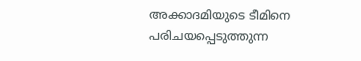അക്കാദമിയുടെ ടീമിനെ പരിചയപ്പെടുത്തുന്ന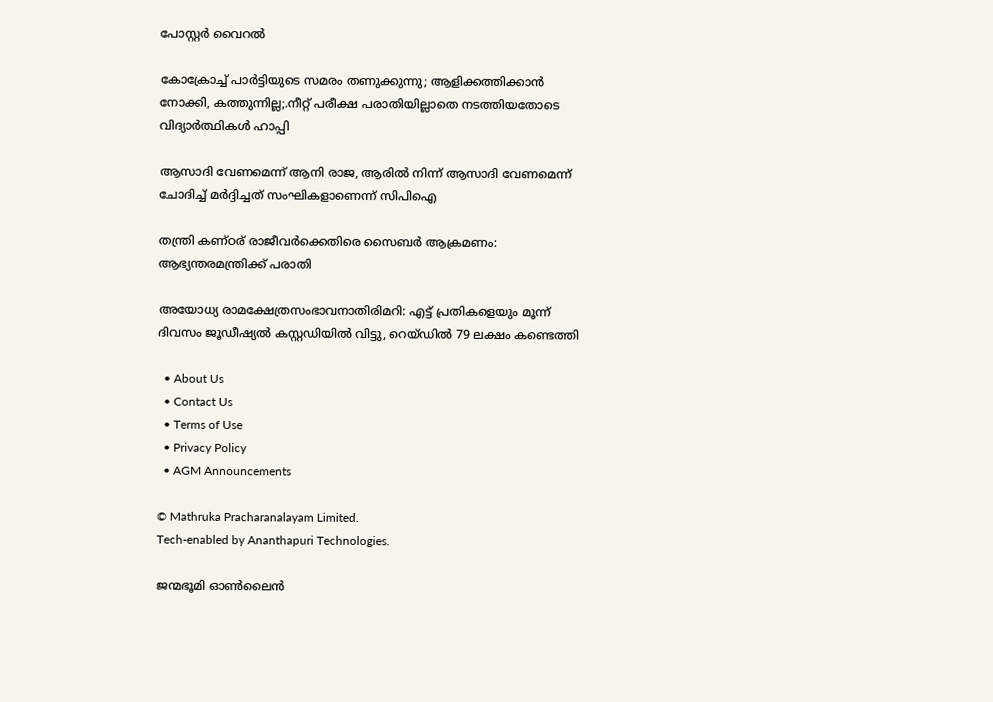പോസ്റ്റർ വൈറൽ

കോക്രോച്ച് പാര്‍ട്ടിയുടെ സമരം തണുക്കുന്നു; ആളിക്കത്തിക്കാന്‍ നോക്കി, കത്തുന്നില്ല;.നീറ്റ് പരീക്ഷ പരാതിയില്ലാതെ നടത്തിയതോടെ വിദ്യാര്‍ത്ഥികള്‍ ഹാപ്പി

ആസാദി വേണമെന്ന് ആനി രാജ, ആരില്‍ നിന്ന് ആസാദി വേണമെന്ന് ചോദിച്ച് മര്‍ദ്ദിച്ചത് സംഘികളാണെന്ന് സിപിഐ

തന്ത്രി കണ്ഠര് രാജീവര്‍ക്കെതിരെ സൈബര്‍ ആക്രമണം: ആഭ്യന്തരമന്ത്രിക്ക് പരാതി

അയോധ്യ രാമക്ഷേത്രസംഭാവനാതിരിമറി: എട്ട് പ്രതികളെയും മൂന്ന് ദിവസം ജൂഡീഷ്യല്‍ കസ്റ്റഡിയില്‍ വിട്ടു, റെയ്ഡില്‍ 79 ലക്ഷം കണ്ടെത്തി

  • About Us
  • Contact Us
  • Terms of Use
  • Privacy Policy
  • AGM Announcements

© Mathruka Pracharanalayam Limited.
Tech-enabled by Ananthapuri Technologies.

ജന്മഭൂമി ഓണ്‍ലൈന്‍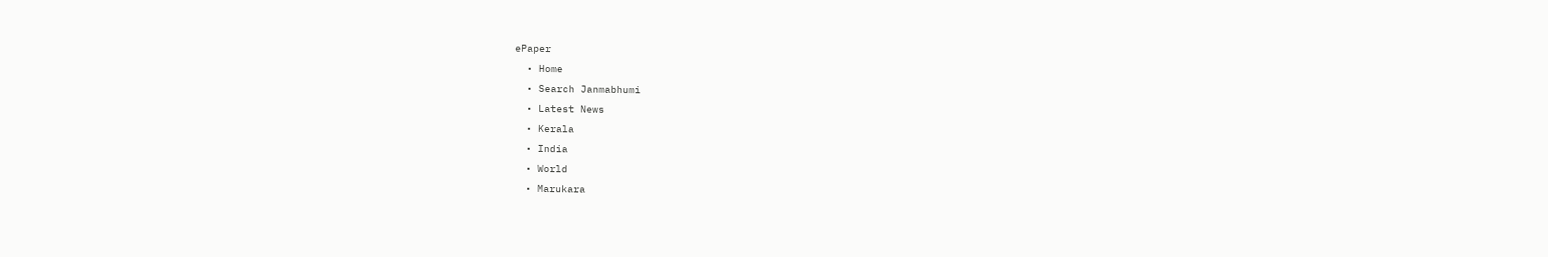ePaper
  • Home
  • Search Janmabhumi
  • Latest News
  • Kerala
  • India
  • World
  • Marukara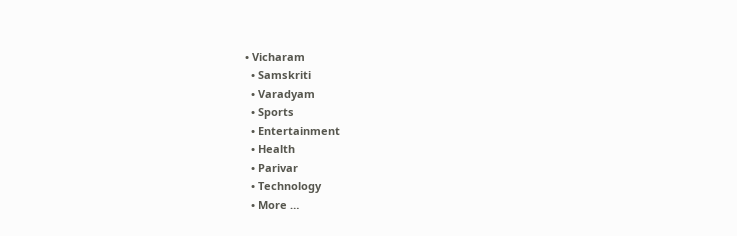• Vicharam
  • Samskriti
  • Varadyam
  • Sports
  • Entertainment
  • Health
  • Parivar
  • Technology
  • More …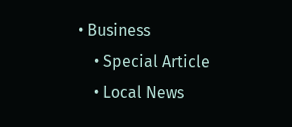• Business
    • Special Article
    • Local News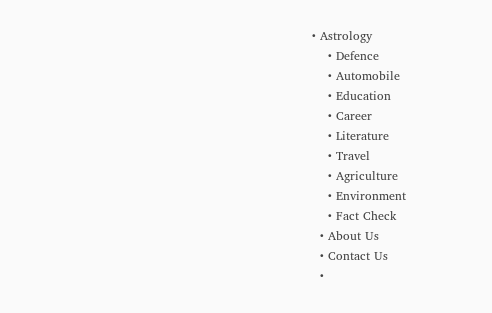• Astrology
    • Defence
    • Automobile
    • Education
    • Career
    • Literature
    • Travel
    • Agriculture
    • Environment
    • Fact Check
  • About Us
  • Contact Us
  •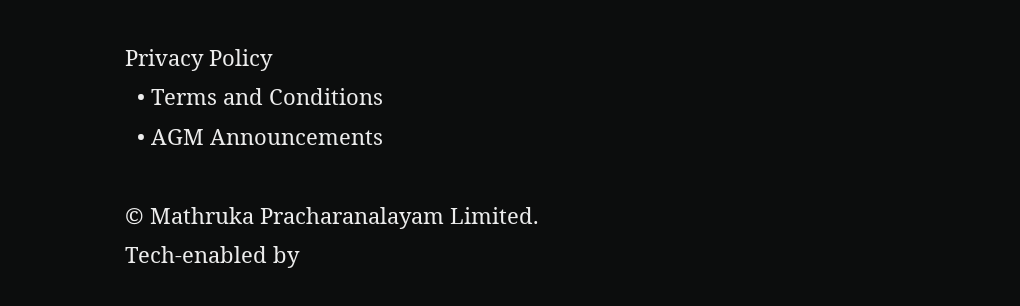Privacy Policy
  • Terms and Conditions
  • AGM Announcements

© Mathruka Pracharanalayam Limited.
Tech-enabled by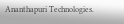Ananthapuri Technologies.